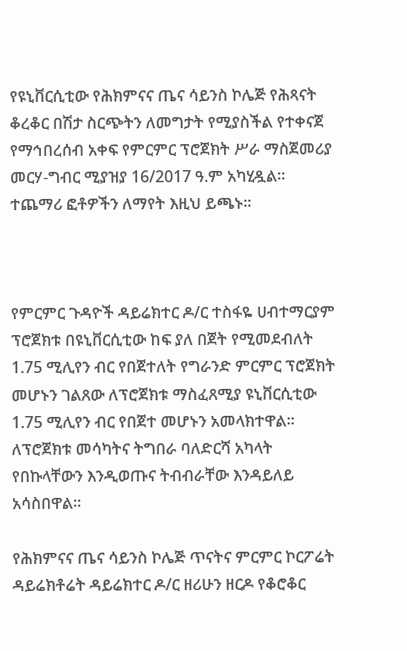የዩኒቨርሲቲው የሕክምናና ጤና ሳይንስ ኮሌጅ የሕጻናት ቆረቆር በሽታ ስርጭትን ለመግታት የሚያስችል የተቀናጀ የማኅበረሰብ አቀፍ የምርምር ፕሮጀክት ሥራ ማስጀመሪያ መርሃ-ግብር ሚያዝያ 16/2017 ዓ.ም አካሂዷል፡፡ ተጨማሪ ፎቶዎችን ለማየት እዚህ ይጫኑ፡፡



የምርምር ጉዳዮች ዳይሬክተር ዶ/ር ተስፋዬ ሀብተማርያም ፕሮጀክቱ በዩኒቨርሲቲው ከፍ ያለ በጀት የሚመደብለት 1.75 ሚሊየን ብር የበጀተለት የግራንድ ምርምር ፕሮጀክት መሆኑን ገልጸው ለፕሮጀክቱ ማስፈጸሚያ ዩኒቨርሲቲው 1.75 ሚሊየን ብር የበጀተ መሆኑን አመላክተዋል፡፡ ለፕሮጀክቱ መሳካትና ትግበራ ባለድርሻ አካላት የበኩላቸውን እንዲወጡና ትብብራቸው እንዳይለይ አሳስበዋል፡፡

የሕክምናና ጤና ሳይንስ ኮሌጅ ጥናትና ምርምር ኮርፖሬት ዳይሬክቶሬት ዳይሬክተር ዶ/ር ዘሪሁን ዘርዶ የቆሮቆር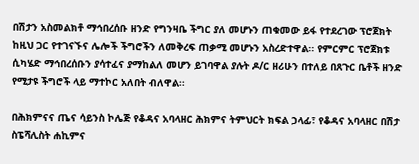በሽታን አስመልክቶ ማኅበረሰቡ ዘንድ የግንዛቤ ችግር ያለ መሆኑን ጠቁመው ይፋ የተደረገው ፕሮጀክት ከዚህ ጋር የተገናኙና ሌሎች ችግሮችን ለመቅረፍ ጠቃሚ መሆኑን አስረድተዋል፡፡ የምርምር ፕሮጀክቱ ሲካሄድ ማኅበረሰቡን ያሳተፈና ያማከልለ መሆን ይገባዋል ያሉት ዶ/ር ዘሪሁን በተለይ በጸጉር ቤቶች ዘንድ የሚታዩ ችግሮች ላይ ማተኮር አለበት ብለዋል፡፡

በሕክምናና ጤና ሳይንስ ኮሌጅ የቆዳና አባላዘር ሕክምና ትምህርት ክፍል ኃላፊ፣ የቆዳና አባላዘር በሽታ ስፔሻሊስት ሐኪምና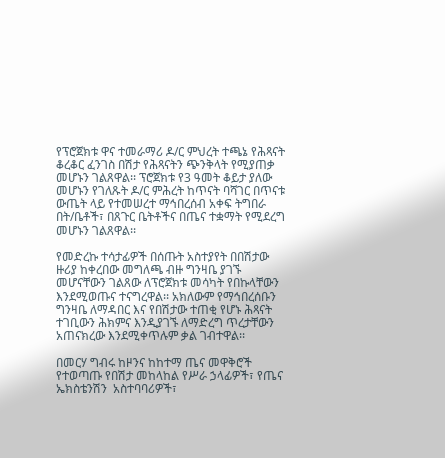የፕሮጀክቱ ዋና ተመራማሪ ዶ/ር ምህረት ተጫኔ የሕጻናት ቆረቆር ፈንገስ በሽታ የሕጻናትን ጭንቅላት የሚያጠቃ መሆኑን ገልጸዋል፡፡ ፕሮጀክቱ የ3 ዓመት ቆይታ ያለው መሆኑን የገለጹት ዶ/ር ምሕረት ከጥናት ባሻገር በጥናቱ ውጤት ላይ የተመሠረተ ማኅበረሰብ አቀፍ ትግበራ በት/ቤቶች፣ በጸጉር ቤትቶችና በጤና ተቋማት የሚደረግ መሆኑን ገልጸዋል፡፡

የመድረኩ ተሳታፊዎች በሰጡት አስተያየት በበሽታው ዙሪያ ከቀረበው መግለጫ ብዙ ግንዛቤ ያገኙ መሆናቸውን ገልጸው ለፕሮጀክቱ መሳካት የበኩላቸውን እንደሚወጡና ተናግረዋል፡፡ አክለውም የማኅበረሰቡን ግንዛቤ ለማዳበር እና የበሽታው ተጠቂ የሆኑ ሕጻናት ተገቢውን ሕክምና እንዲያገኙ ለማድረግ ጥረታቸውን አጠናክረው እንደሚቀጥሉም ቃል ገብተዋል፡፡

በመርሃ ግብሩ ከዞንና ከከተማ ጤና መዋቅሮች የተወጣጡ የበሽታ መከላከል የሥራ ኃላፊዎች፣ የጤና ኤክስቴንሽን  አስተባባሪዎች፣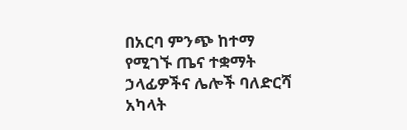በአርባ ምንጭ ከተማ የሚገኙ ጤና ተቋማት ኃላፊዎችና ሌሎች ባለድርሻ አካላት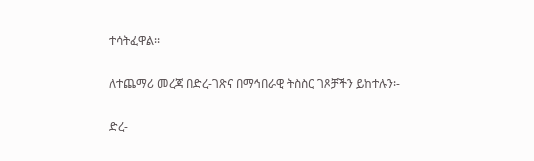ተሳትፈዋል፡፡

ለተጨማሪ መረጃ በድረ-ገጽና በማኅበራዊ ትስስር ገጾቻችን ይከተሉን፡-

ድረ-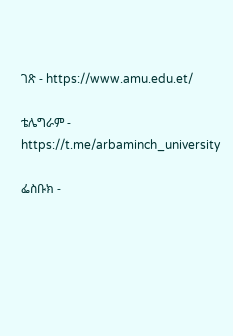ገጽ - https://www.amu.edu.et/

ቴሌግራም - https://t.me/arbaminch_university

ፌስቡክ -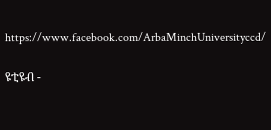https://www.facebook.com/ArbaMinchUniversityccd/

ዩቲዩብ -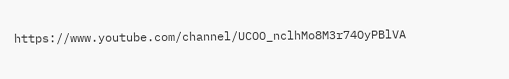https://www.youtube.com/channel/UCOO_nclhMo8M3r74OyPBlVA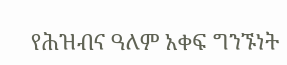የሕዝብና ዓለም አቀፍ ግንኙነት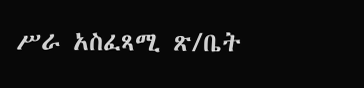ሥራ አስፈጻሚ ጽ/ቤት